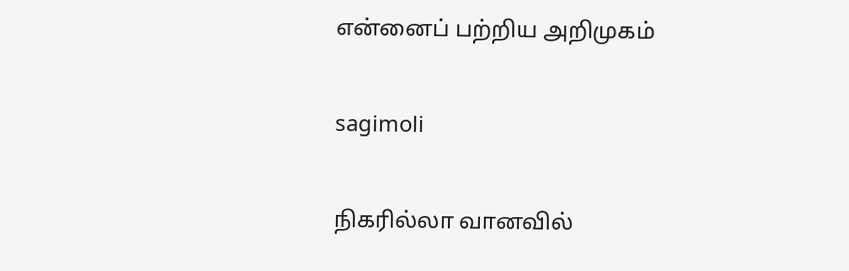என்னைப் பற்றிய அறிமுகம்

sagimoli

நிகரில்லா வானவில்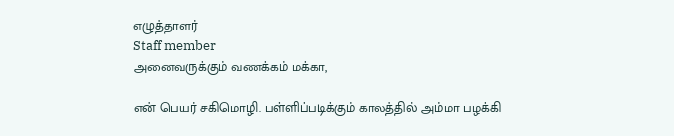எழுத்தாளர்
Staff member
அனைவருக்கும் வணக்கம் மக்கா,

என் பெயர் சகிமொழி. பள்ளிப்படிக்கும் காலத்தில் அம்மா பழக்கி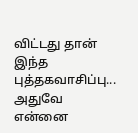விட்டது தான் இந்த புத்தகவாசிப்பு... அதுவே என்னை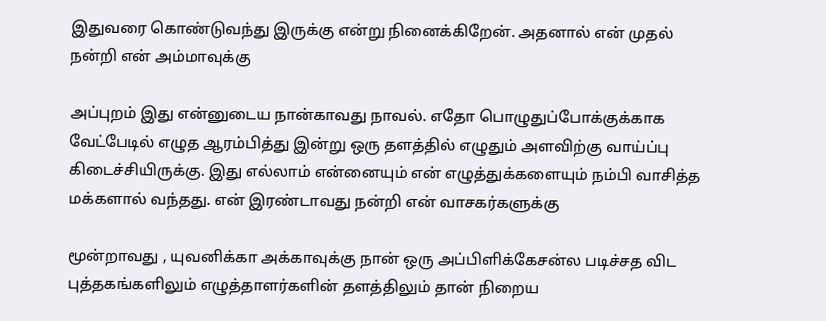இதுவரை கொண்டுவந்து இருக்கு என்று நினைக்கிறேன். அதனால் என் முதல் நன்றி என் அம்மாவுக்கு

அப்புறம் இது என்னுடைய நான்காவது நாவல். எதோ பொழுதுப்போக்குக்காக வேட்பேடில் எழுத ஆரம்பித்து இன்று ஒரு தளத்தில் எழுதும் அளவிற்கு வாய்ப்பு கிடைச்சியிருக்கு. இது எல்லாம் என்னையும் என் எழுத்துக்களையும் நம்பி வாசித்த மக்களால் வந்தது. என் இரண்டாவது நன்றி என் வாசகர்களுக்கு

மூன்றாவது , யுவனிக்கா அக்காவுக்கு நான் ஒரு அப்பிளிக்கேசன்ல படிச்சத விட புத்தகங்களிலும் எழுத்தாளர்களின் தளத்திலும் தான் நிறைய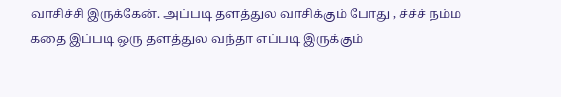வாசிச்சி இருக்கேன். அப்படி தளத்துல வாசிக்கும் போது , ச்ச்ச் நம்ம கதை இப்படி ஒரு தளத்துல வந்தா எப்படி இருக்கும்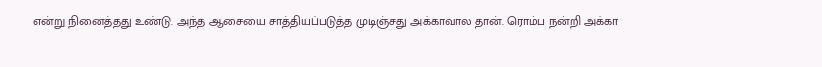என்று நினைத்தது உண்டு. அந்த ஆசையை சாத்தியப்படுத்த முடிஞ்சது அக்காவால தான். ரொம்ப நன்றி அக்கா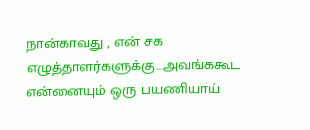நான்காவது , என் சக எழுத்தாளர்களுக்கு...அவங்ககூட என்னையும் ஒரு பயணியாய்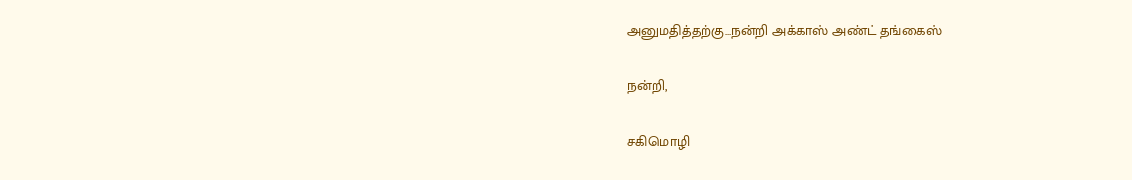அனுமதித்தற்கு...நன்றி அக்காஸ் அண்ட் தங்கைஸ்

நன்றி,

சகிமொழி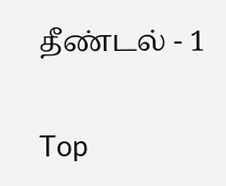தீண்டல் - 1

Top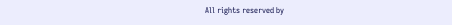All rights reserved by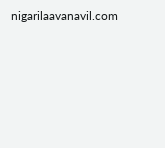nigarilaavanavil.com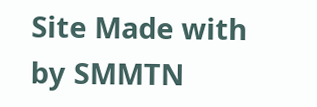Site Made with by SMMTN